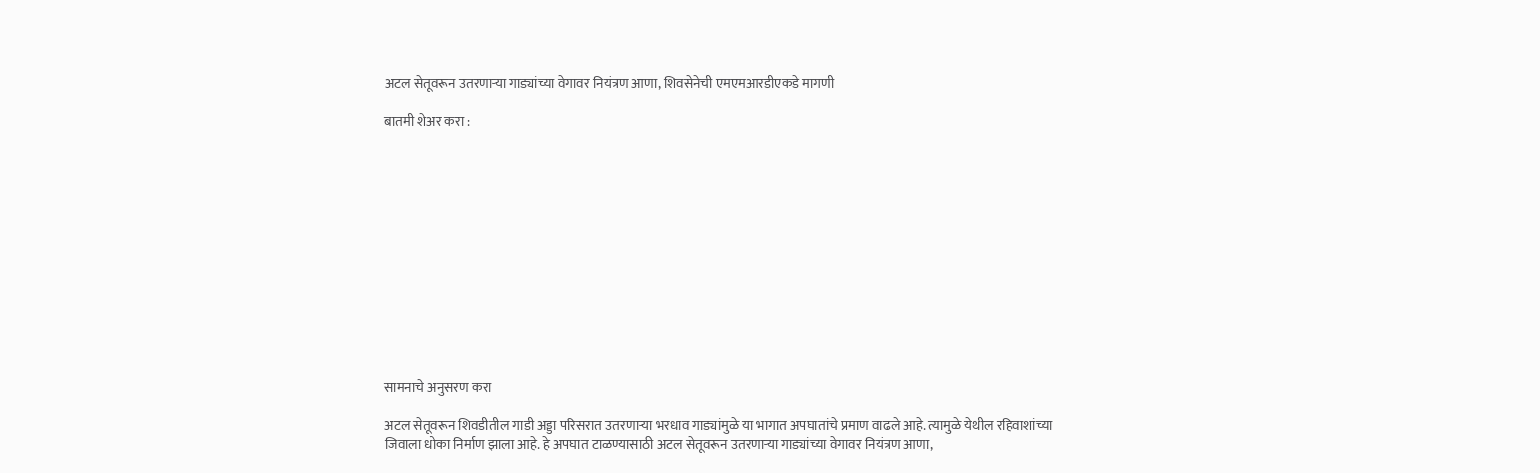अटल सेतूवरून उतरणाऱ्या गाड्यांच्या वेगावर नियंत्रण आणा, शिवसेनेची एमएमआरडीएकडे मागणी

बातमी शेअर करा :













सामनाचे अनुसरण करा

अटल सेतूवरून शिवडीतील गाडी अड्डा परिसरात उतरणाऱ्या भरधाव गाड्यांमुळे या भागात अपघातांचे प्रमाण वाढले आहे. त्यामुळे येथील रहिवाशांच्या जिवाला धोका निर्माण झाला आहे. हे अपघात टाळण्यासाठी अटल सेतूवरून उतरणाऱ्या गाड्यांच्या वेगावर नियंत्रण आणा,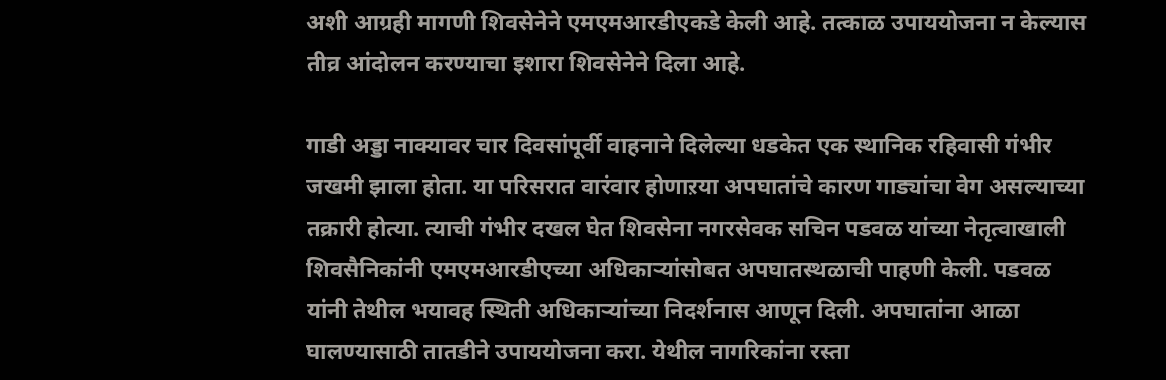अशी आग्रही मागणी शिवसेनेने एमएमआरडीएकडे केली आहे. तत्काळ उपाययोजना न केल्यास तीव्र आंदोलन करण्याचा इशारा शिवसेनेने दिला आहे.

गाडी अड्डा नाक्यावर चार दिवसांपूर्वी वाहनाने दिलेल्या धडकेत एक स्थानिक रहिवासी गंभीर जखमी झाला होता. या परिसरात वारंवार होणाऱया अपघातांचे कारण गाड्यांचा वेग असल्याच्या तक्रारी होत्या. त्याची गंभीर दखल घेत शिवसेना नगरसेवक सचिन पडवळ यांच्या नेतृत्वाखाली शिवसैनिकांनी एमएमआरडीएच्या अधिकाऱ्यांसोबत अपघातस्थळाची पाहणी केली. पडवळ यांनी तेथील भयावह स्थिती अधिकाऱ्यांच्या निदर्शनास आणून दिली. अपघातांना आळा घालण्यासाठी तातडीने उपाययोजना करा. येथील नागरिकांना रस्ता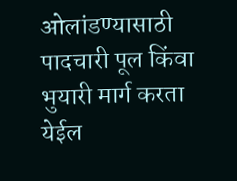ओलांडण्यासाठी पादचारी पूल किंवा भुयारी मार्ग करता येईल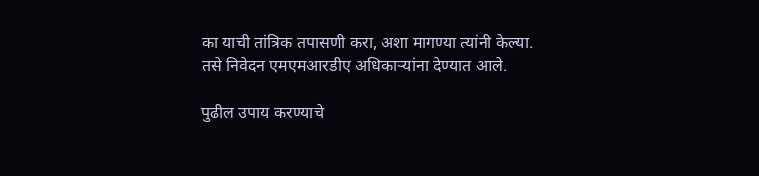का याची तांत्रिक तपासणी करा, अशा मागण्या त्यांनी केल्या. तसे निवेदन एमएमआरडीए अधिकाऱ्यांना देण्यात आले.

पुढील उपाय करण्याचे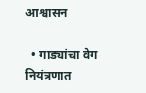आश्वासन

  • गाड्यांचा वेग नियंत्रणात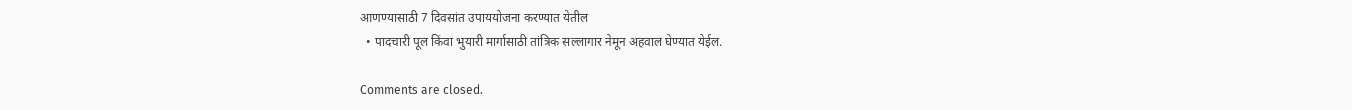आणण्यासाठी 7 दिवसांत उपाययोजना करण्यात येतील
  • पादचारी पूल किंवा भुयारी मार्गासाठी तांत्रिक सल्लागार नेमून अहवाल घेण्यात येईल.

Comments are closed.